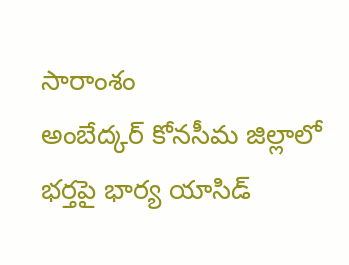సారాంశం
అంబేద్కర్ కోనసీమ జిల్లాలో భర్తపై భార్య యాసిడ్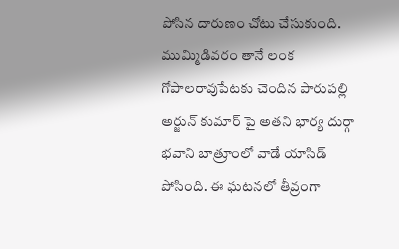పోసిన దారుణం చోటు చేసుకుంది. ముమ్మిడివరం తానే లంక గోపాలరావుపేటకు చెందిన పారుపల్లి అర్జున్ కుమార్ పై అతని భార్య దుర్గా భవాని బాత్రూంలో వాడే యాసిడ్ పోసింది. ఈ ఘటనలో తీవ్రంగా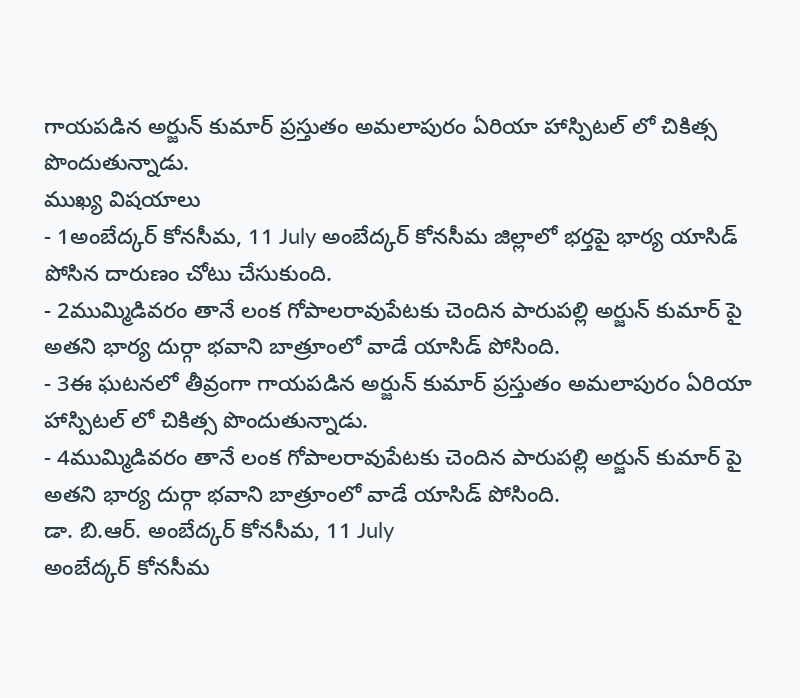గాయపడిన అర్జున్ కుమార్ ప్రస్తుతం అమలాపురం ఏరియా హాస్పిటల్ లో చికిత్స పొందుతున్నాడు.
ముఖ్య విషయాలు
- 1అంబేద్కర్ కోనసీమ, 11 July అంబేద్కర్ కోనసీమ జిల్లాలో భర్తపై భార్య యాసిడ్ పోసిన దారుణం చోటు చేసుకుంది.
- 2ముమ్మిడివరం తానే లంక గోపాలరావుపేటకు చెందిన పారుపల్లి అర్జున్ కుమార్ పై అతని భార్య దుర్గా భవాని బాత్రూంలో వాడే యాసిడ్ పోసింది.
- 3ఈ ఘటనలో తీవ్రంగా గాయపడిన అర్జున్ కుమార్ ప్రస్తుతం అమలాపురం ఏరియా హాస్పిటల్ లో చికిత్స పొందుతున్నాడు.
- 4ముమ్మిడివరం తానే లంక గోపాలరావుపేటకు చెందిన పారుపల్లి అర్జున్ కుమార్ పై అతని భార్య దుర్గా భవాని బాత్రూంలో వాడే యాసిడ్ పోసింది.
డా. బి.ఆర్. అంబేద్కర్ కోనసీమ, 11 July
అంబేద్కర్ కోనసీమ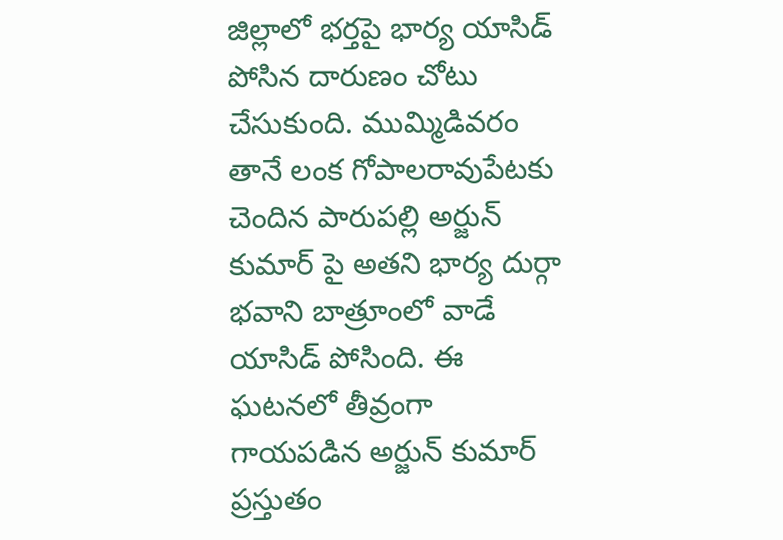జిల్లాలో భర్తపై భార్య యాసిడ్ పోసిన దారుణం చోటు చేసుకుంది. ముమ్మిడివరం తానే లంక గోపాలరావుపేటకు చెందిన పారుపల్లి అర్జున్ కుమార్ పై అతని భార్య దుర్గా భవాని బాత్రూంలో వాడే యాసిడ్ పోసింది. ఈ ఘటనలో తీవ్రంగా గాయపడిన అర్జున్ కుమార్ ప్రస్తుతం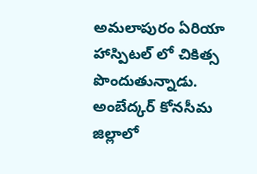అమలాపురం ఏరియా హాస్పిటల్ లో చికిత్స పొందుతున్నాడు.
అంబేద్కర్ కోనసీమ జిల్లాలో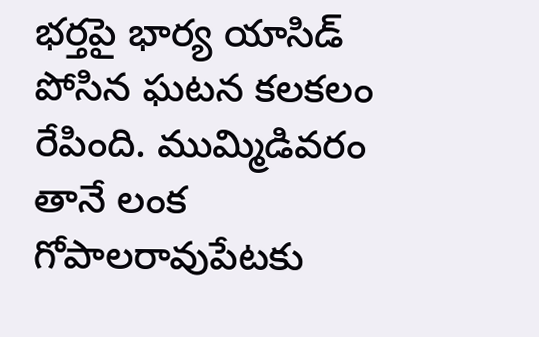భర్తపై భార్య యాసిడ్ పోసిన ఘటన కలకలం రేపింది. ముమ్మిడివరం తానే లంక గోపాలరావుపేటకు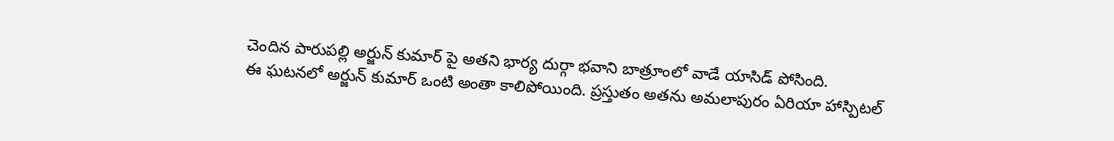చెందిన పారుపల్లి అర్జున్ కుమార్ పై అతని భార్య దుర్గా భవాని బాత్రూంలో వాడే యాసిడ్ పోసింది.
ఈ ఘటనలో అర్జున్ కుమార్ ఒంటి అంతా కాలిపోయింది. ప్రస్తుతం అతను అమలాపురం ఏరియా హాస్పిటల్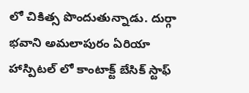లో చికిత్స పొందుతున్నాడు. దుర్గా భవాని అమలాపురం ఏరియా హాస్పిటల్ లో కాంటాక్ట్ బేసిక్ స్టాఫ్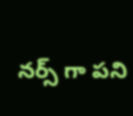నర్స్ గా పని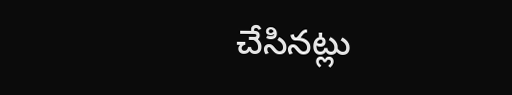చేసినట్లు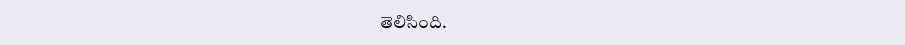తెలిసింది.